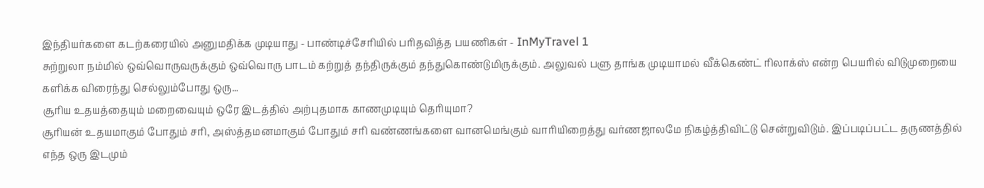இந்தியர்களை கடற்கரையில் அனுமதிக்க முடியாது - பாண்டிச்சேரியில் பரிதவித்த பயணிகள் - InMyTravel 1
சுற்றுலா நம்மில் ஒவ்வொருவருக்கும் ஒவ்வொரு பாடம் கற்றுத் தந்திருக்கும் தந்துகொண்டுமிருக்கும். அலுவல் பளு தாங்க முடியாமல் வீக்கெண்ட் ரிலாக்ஸ் என்ற பெயரில் விடுமுறையை களிக்க விரைந்து செல்லும்போது ஒரு...
சூரிய உதயத்தையும் மறைவையும் ஒரே இடத்தில் அற்புதமாக காணமுடியும் தெரியுமா?
சூரியன் உதயமாகும் போதும் சரி, அஸ்த்தமனமாகும் போதும் சரி வண்ணங்களை வானமெங்கும் வாரியிறைத்து வர்ணஜாலமே நிகழ்த்திவிட்டு சென்றுவிடும். இப்படிப்பட்ட தருணத்தில் எந்த ஒரு இடமும்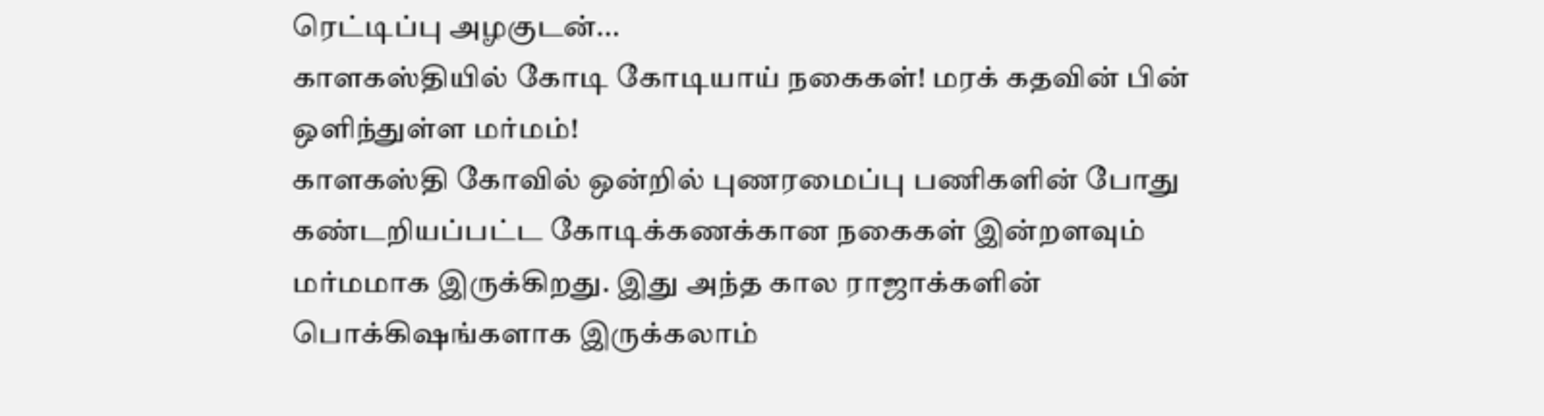ரெட்டிப்பு அழகுடன்...
காளகஸ்தியில் கோடி கோடியாய் நகைகள்! மரக் கதவின் பின் ஒளிந்துள்ள மர்மம்!
காளகஸ்தி கோவில் ஒன்றில் புணரமைப்பு பணிகளின் போது கண்டறியப்பட்ட கோடிக்கணக்கான நகைகள் இன்றளவும் மர்மமாக இருக்கிறது. இது அந்த கால ராஜாக்களின் பொக்கிஷங்களாக இருக்கலாம்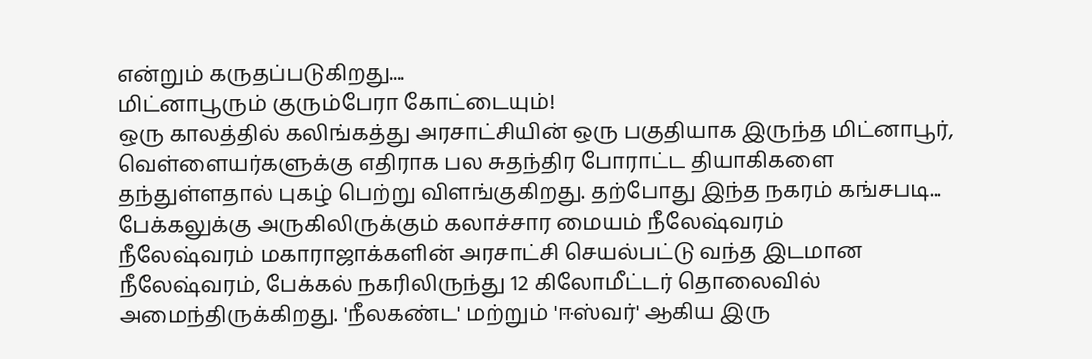என்றும் கருதப்படுகிறது....
மிட்னாபூரும் குரும்பேரா கோட்டையும்!
ஒரு காலத்தில் கலிங்கத்து அரசாட்சியின் ஒரு பகுதியாக இருந்த மிட்னாபூர், வெள்ளையர்களுக்கு எதிராக பல சுதந்திர போராட்ட தியாகிகளை தந்துள்ளதால் புகழ் பெற்று விளங்குகிறது. தற்போது இந்த நகரம் கங்சபடி...
பேக்கலுக்கு அருகிலிருக்கும் கலாச்சார மையம் நீலேஷ்வரம்
நீலேஷ்வரம் மகாராஜாக்களின் அரசாட்சி செயல்பட்டு வந்த இடமான நீலேஷ்வரம், பேக்கல் நகரிலிருந்து 12 கிலோமீட்டர் தொலைவில் அமைந்திருக்கிறது. 'நீலகண்ட' மற்றும் 'ஈஸ்வர்' ஆகிய இரு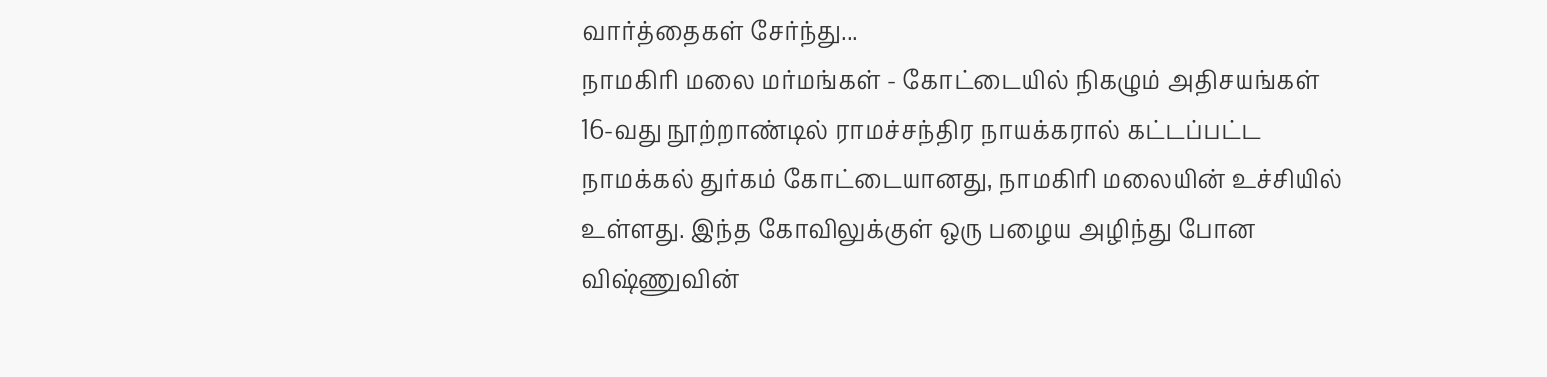வார்த்தைகள் சேர்ந்து...
நாமகிரி மலை மர்மங்கள் - கோட்டையில் நிகழும் அதிசயங்கள்
16-வது நூற்றாண்டில் ராமச்சந்திர நாயக்கரால் கட்டப்பட்ட நாமக்கல் துர்கம் கோட்டையானது, நாமகிரி மலையின் உச்சியில் உள்ளது. இந்த கோவிலுக்குள் ஒரு பழைய அழிந்து போன விஷ்ணுவின்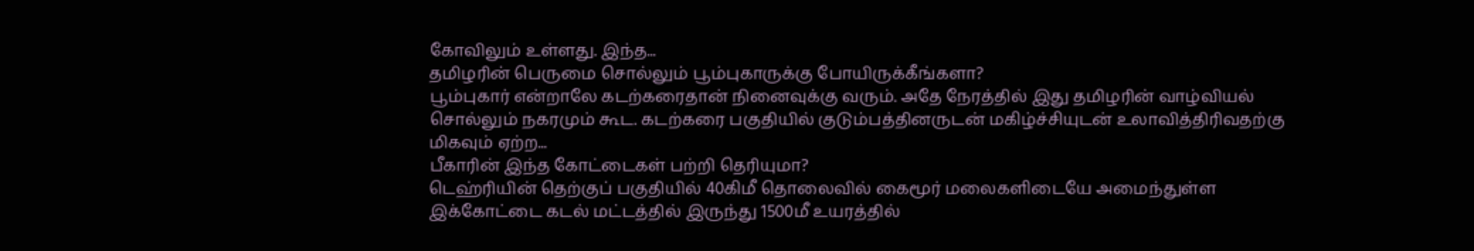கோவிலும் உள்ளது. இந்த...
தமிழரின் பெருமை சொல்லும் பூம்புகாருக்கு போயிருக்கீங்களா?
பூம்புகார் என்றாலே கடற்கரைதான் நினைவுக்கு வரும். அதே நேரத்தில் இது தமிழரின் வாழ்வியல் சொல்லும் நகரமும் கூட. கடற்கரை பகுதியில் குடும்பத்தினருடன் மகிழ்ச்சியுடன் உலாவித்திரிவதற்கு மிகவும் ஏற்ற...
பீகாரின் இந்த கோட்டைகள் பற்றி தெரியுமா?
டெஹ்ரியின் தெற்குப் பகுதியில் 40கிமீ தொலைவில் கைமூர் மலைகளிடையே அமைந்துள்ள இக்கோட்டை கடல் மட்டத்தில் இருந்து 1500மீ உயரத்தில்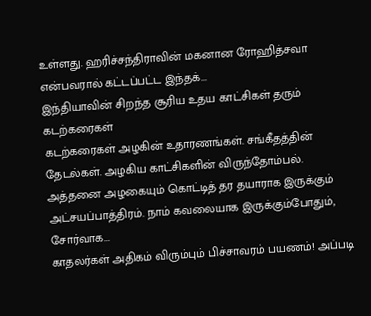உள்ளது. ஹரிச்சந்திராவின் மகனான ரோஹித்சவா என்பவரால் கட்டப்பட்ட இந்தக்...
இந்தியாவின் சிறந்த சூரிய உதய காட்சிகள் தரும் கடற்கரைகள்
கடற்கரைகள் அழகின் உதாரணங்கள். சங்கீதத்தின் தேடல்கள். அழகிய காட்சிகளின் விருந்தோம்பல். அத்தனை அழகையும் கொட்டித் தர தயாராக இருக்கும் அட்சயப்பாத்திரம். நாம் கவலையாக இருக்கும்போதும், சோர்வாக...
காதலர்கள் அதிகம் விரும்பும் பிச்சாவரம் பயணம்! அப்படி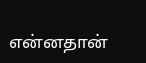என்னதான்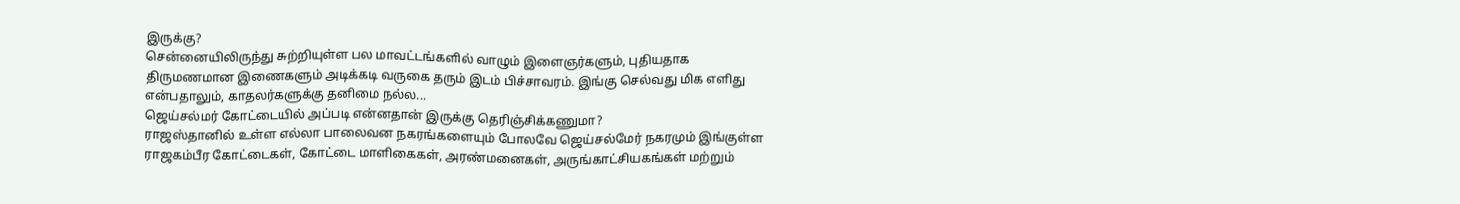இருக்கு?
சென்னையிலிருந்து சுற்றியுள்ள பல மாவட்டங்களில் வாழும் இளைஞர்களும், புதியதாக திருமணமான இணைகளும் அடிக்கடி வருகை தரும் இடம் பிச்சாவரம். இங்கு செல்வது மிக எளிது என்பதாலும், காதலர்களுக்கு தனிமை நல்ல...
ஜெய்சல்மர் கோட்டையில் அப்படி என்னதான் இருக்கு தெரிஞ்சிக்கணுமா?
ராஜஸ்தானில் உள்ள எல்லா பாலைவன நகரங்களையும் போலவே ஜெய்சல்மேர் நகரமும் இங்குள்ள ராஜகம்பீர கோட்டைகள், கோட்டை மாளிகைகள், அரண்மனைகள், அருங்காட்சியகங்கள் மற்றும்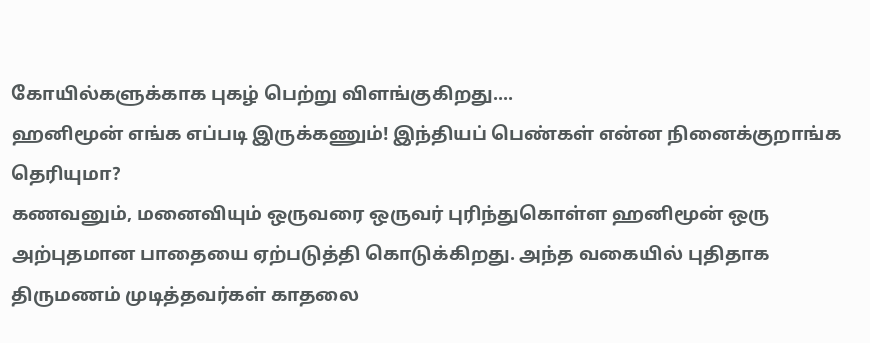கோயில்களுக்காக புகழ் பெற்று விளங்குகிறது....
ஹனிமூன் எங்க எப்படி இருக்கணும்! இந்தியப் பெண்கள் என்ன நினைக்குறாங்க தெரியுமா?
கணவனும், மனைவியும் ஒருவரை ஒருவர் புரிந்துகொள்ள ஹனிமூன் ஒரு அற்புதமான பாதையை ஏற்படுத்தி கொடுக்கிறது. அந்த வகையில் புதிதாக திருமணம் முடித்தவர்கள் காதலை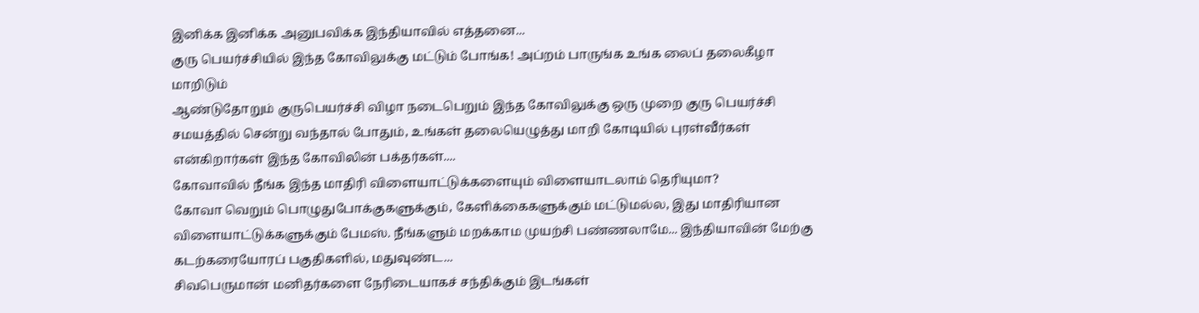இனிக்க இனிக்க அனுபவிக்க இந்தியாவில் எத்தனை...
குரு பெயர்ச்சியில் இந்த கோவிலுக்கு மட்டும் போங்க! அப்றம் பாருங்க உங்க லைப் தலைகீழா மாறிடும்
ஆண்டுதோறும் குருபெயர்ச்சி விழா நடைபெறும் இந்த கோவிலுக்கு ஒரு முறை குரு பெயர்ச்சி சமயத்தில் சென்று வந்தால் போதும், உங்கள் தலையெழுத்து மாறி கோடியில் புரள்வீர்கள் என்கிறார்கள் இந்த கோவிலின் பக்தர்கள்....
கோவாவில் நீங்க இந்த மாதிரி விளையாட்டுக்களையும் விளையாடலாம் தெரியுமா?
கோவா வெறும் பொழுதுபோக்குகளுக்கும், கேளிக்கைகளுக்கும் மட்டுமல்ல, இது மாதிரியான விளையாட்டுக்களுக்கும் பேமஸ். நீங்களும் மறக்காம முயற்சி பண்ணலாமே... இந்தியாவின் மேற்கு கடற்கரையோரப் பகுதிகளில், மதுவுண்ட...
சிவபெருமான் மனிதர்களை நேரிடையாகச் சந்திக்கும் இடங்கள்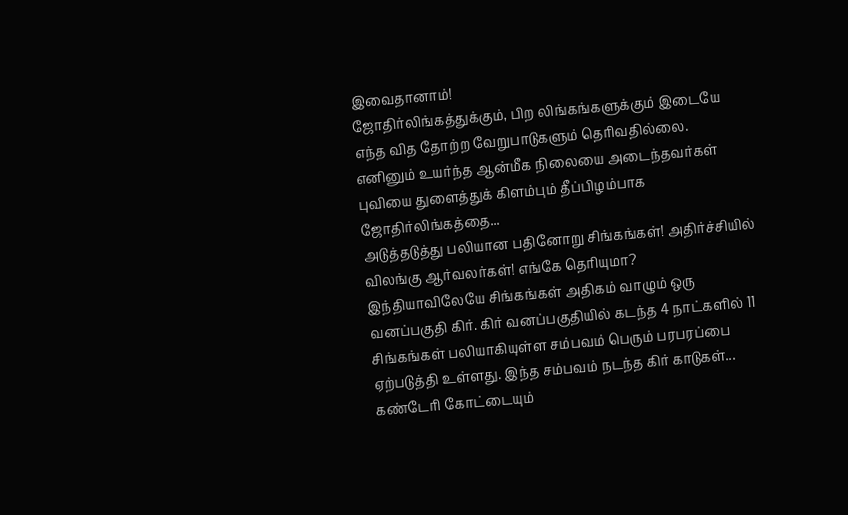இவைதானாம்!
ஜோதிர்லிங்கத்துக்கும், பிற லிங்கங்களுக்கும் இடையே எந்த வித தோற்ற வேறுபாடுகளும் தெரிவதில்லை. எனினும் உயர்ந்த ஆன்மீக நிலையை அடைந்தவர்கள் புவியை துளைத்துக் கிளம்பும் தீப்பிழம்பாக ஜோதிர்லிங்கத்தை...
அடுத்தடுத்து பலியான பதினோறு சிங்கங்கள்! அதிர்ச்சியில் விலங்கு ஆர்வலர்கள்! எங்கே தெரியுமா?
இந்தியாவிலேயே சிங்கங்கள் அதிகம் வாழும் ஒரு வனப்பகுதி கிர். கிர் வனப்பகுதியில் கடந்த 4 நாட்களில் 11 சிங்கங்கள் பலியாகியுள்ள சம்பவம் பெரும் பரபரப்பை ஏற்படுத்தி உள்ளது. இந்த சம்பவம் நடந்த கிர் காடுகள்...
கண்டேரி கோட்டையும்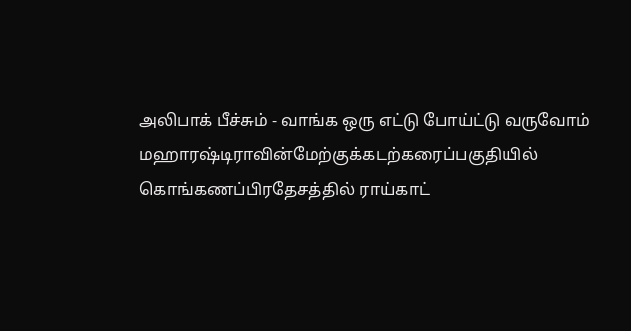அலிபாக் பீச்சும் - வாங்க ஒரு எட்டு போய்ட்டு வருவோம்
மஹாரஷ்டிராவின்மேற்குக்கடற்கரைப்பகுதியில் கொங்கணப்பிரதேசத்தில் ராய்காட்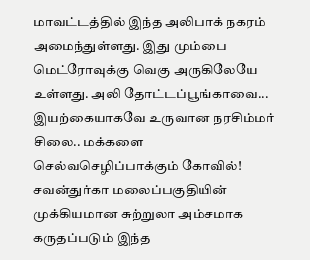மாவட்டத்தில் இந்த அலிபாக் நகரம் அமைந்துள்ளது. இது மும்பை மெட்ரோவுக்கு வெகு அருகிலேயே உள்ளது. அலி தோட்டப்பூங்காவை...
இயற்கையாகவே உருவான நரசிம்மர் சிலை.. மக்களை செல்வசெழிப்பாக்கும் கோவில்!
சவன்துர்கா மலைப்பகுதியின் முக்கியமான சுற்றுலா அம்சமாக கருதப்படும் இந்த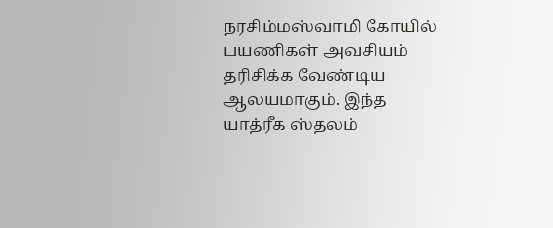நரசிம்மஸ்வாமி கோயில் பயணிகள் அவசியம் தரிசிக்க வேண்டிய ஆலயமாகும். இந்த யாத்ரீக ஸ்தலம்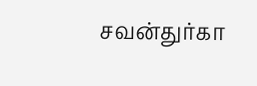சவன்துர்கா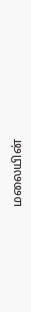மலையின்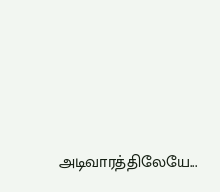அடிவாரத்திலேயே...